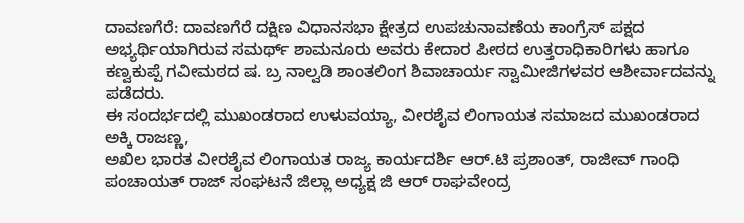ದಾವಣಗೆರೆ: ದಾವಣಗೆರೆ ದಕ್ಷಿಣ ವಿಧಾನಸಭಾ ಕ್ಷೇತ್ರದ ಉಪಚುನಾವಣೆಯ ಕಾಂಗ್ರೆಸ್ ಪಕ್ಷದ ಅಭ್ಯರ್ಥಿಯಾಗಿರುವ ಸಮರ್ಥ್ ಶಾಮನೂರು ಅವರು ಕೇದಾರ ಪೀಠದ ಉತ್ತರಾಧಿಕಾರಿಗಳು ಹಾಗೂ ಕಣ್ವಕುಪ್ಪೆ ಗವೀಮಠದ ಷ. ಬ್ರ ನಾಲ್ವಡಿ ಶಾಂತಲಿಂಗ ಶಿವಾಚಾರ್ಯ ಸ್ವಾಮೀಜಿಗಳವರ ಆಶೀರ್ವಾದವನ್ನು ಪಡೆದರು.
ಈ ಸಂದರ್ಭದಲ್ಲಿ ಮುಖಂಡರಾದ ಉಳುವಯ್ಯಾ, ವೀರಶೈವ ಲಿಂಗಾಯತ ಸಮಾಜದ ಮುಖಂಡರಾದ ಅಕ್ಕಿ ರಾಜಣ್ಣ,
ಅಖಿಲ ಭಾರತ ವೀರಶೈವ ಲಿಂಗಾಯತ ರಾಜ್ಯ ಕಾರ್ಯದರ್ಶಿ ಆರ್.ಟಿ ಪ್ರಶಾಂತ್, ರಾಜೀವ್ ಗಾಂಧಿ ಪಂಚಾಯತ್ ರಾಜ್ ಸಂಘಟನೆ ಜಿಲ್ಲಾ ಅಧ್ಯಕ್ಷ ಜಿ ಆರ್ ರಾಘವೇಂದ್ರ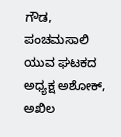ಗೌಡ, ಪಂಚಮಸಾಲಿ ಯುವ ಘಟಕದ ಅಧ್ಯಕ್ಷ ಅಶೋಕ್, ಅಖಿಲ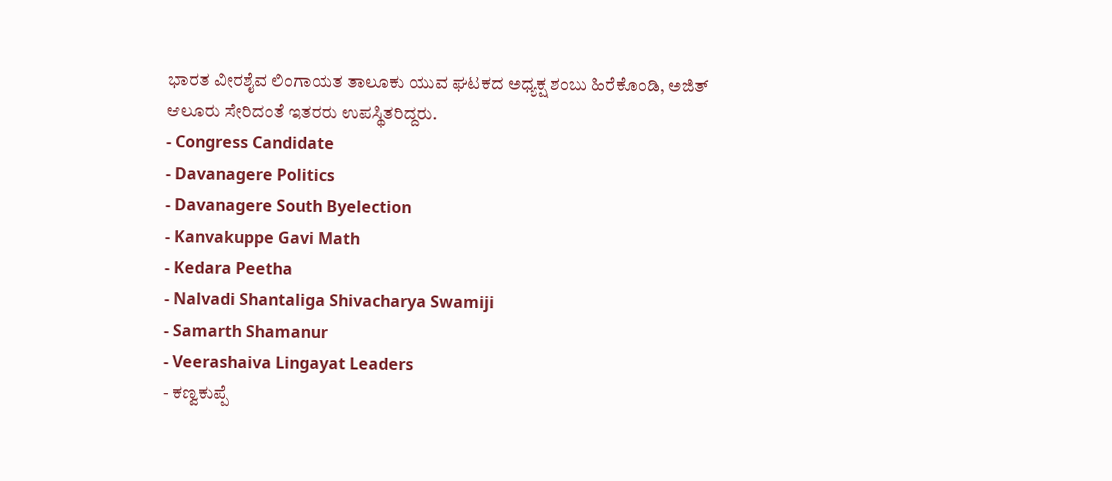ಭಾರತ ವೀರಶೈವ ಲಿಂಗಾಯತ ತಾಲೂಕು ಯುವ ಘಟಕದ ಅಧ್ಯಕ್ಷ ಶಂಬು ಹಿರೆಕೊಂಡಿ, ಅಜಿತ್ ಆಲೂರು ಸೇರಿದಂತೆ ಇತರರು ಉಪಸ್ಥಿತರಿದ್ದರು.
- Congress Candidate
- Davanagere Politics
- Davanagere South Byelection
- Kanvakuppe Gavi Math
- Kedara Peetha
- Nalvadi Shantaliga Shivacharya Swamiji
- Samarth Shamanur
- Veerashaiva Lingayat Leaders
- ಕಣ್ವಕುಪ್ಪೆ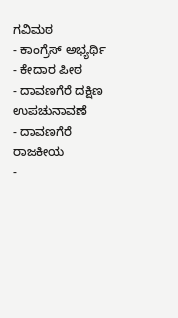ಗವಿಮಠ
- ಕಾಂಗ್ರೆಸ್ ಅಭ್ಯರ್ಥಿ
- ಕೇದಾರ ಪೀಠ
- ದಾವಣಗೆರೆ ದಕ್ಷಿಣ ಉಪಚುನಾವಣೆ
- ದಾವಣಗೆರೆ ರಾಜಕೀಯ
-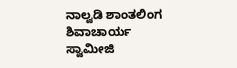ನಾಲ್ವಡಿ ಶಾಂತಲಿಂಗ ಶಿವಾಚಾರ್ಯ ಸ್ವಾಮೀಜಿ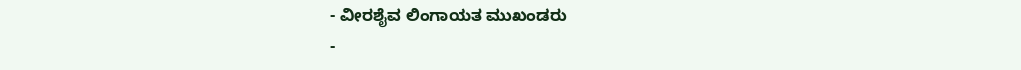- ವೀರಶೈವ ಲಿಂಗಾಯತ ಮುಖಂಡರು
-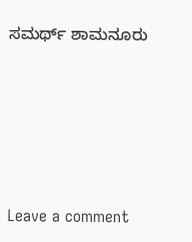ಸಮರ್ಥ್ ಶಾಮನೂರು





Leave a comment